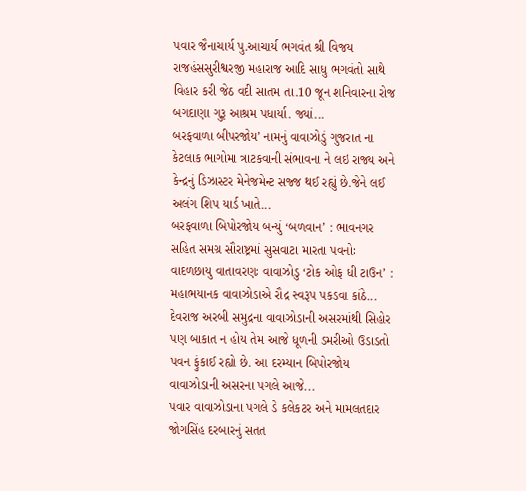પવાર જૈનાચાર્ય પુ.આચાર્ય ભગવંત શ્રી વિજય રાજહંસસુરીશ્વરજી મહારાજ આદિ સાધુ ભગવંતો સાથે વિહાર કરી જેઠ વદી સાતમ તા.10 જૂન શનિવારના રોજ બગદાણા ગુરૂ આશ્રમ પધાર્યા. જ્યાં...
બરફવાળા બીપરજોય’ નામનું વાવાઝોડું ગુજરાત ના કેટલાક ભાગોમા ત્રાટકવાની સંભાવના ને લઇ રાજ્ય અને કેન્દ્રનું ડિઝાસ્ટર મેનેજમેન્ટ સજ્જ થઈ રહ્યું છે.જેને લઈ અલંગ શિપ યાર્ડ ખાતે...
બરફવાળા બિપોરજોય બન્યું ‘બળવાન’ : ભાવનગર સહિત સમગ્ર સૌરાષ્ટ્રમાં સુસવાટા મારતા પવનોઃ વાદળછાયુ વાતાવરણઃ વાવાઝોડુ ‘ટોક ઓફ ધી ટાઉન’ : મહાભયાનક વાવાઝોડાએ રૌદ્ર સ્વરૂપ પકડવા કાંઠે...
દેવરાજ અરબી સમુદ્રના વાવાઝોડાની અસરમાંથી સિહોર પણ બાકાત ન હોય તેમ આજે ધૂળની ડમરીઓ ઉડાડતો પવન ફુંકાઈ રહ્યો છે. આ દરમ્યાન બિપોરજોય વાવાઝોડાની અસરના પગલે આજે...
પવાર વાવાઝોડાના પગલે ડે કલેકટર અને મામલતદાર જોગસિંહ દરબારનું સતત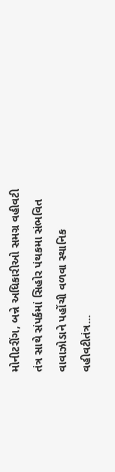મોનીટરીંગ, બન્ને અધિકારીઓ સમગ્ર વહીવટી તંત્ર સાથે સંપર્કમાં સિહોર પંથકમા સંભવિત વાવાઝોડાને પહોંચી વળવા સ્થાનિક વહીવટીતંત્ર...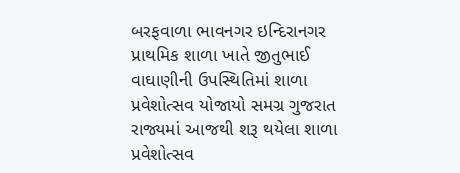બરફવાળા ભાવનગર ઇન્દિરાનગર પ્રાથમિક શાળા ખાતે જીતુભાઈ વાઘાણીની ઉપસ્થિતિમાં શાળા પ્રવેશોત્સવ યોજાયો સમગ્ર ગુજરાત રાજ્યમાં આજથી શરૂ થયેલા શાળા પ્રવેશોત્સવ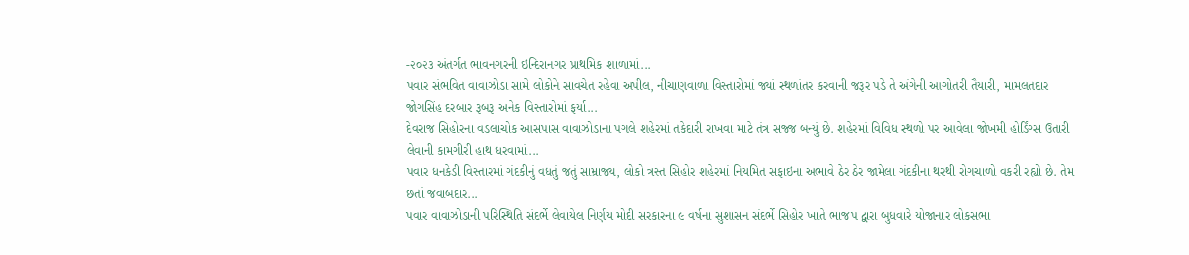-૨૦૨૩ અંતર્ગત ભાવનગરની ઇન્દિરાનગર પ્રાથમિક શાળામાં...
પવાર સંભવિત વાવાઝોડા સામે લોકોને સાવચેત રહેવા અપીલ, નીચાણવાળા વિસ્તારોમાં જ્યાં સ્થળાંતર કરવાની જરૂર પડે તે અંગેની આગોતરી તૈયારી, મામલતદાર જોગસિંહ દરબાર રૂબરૂ અનેક વિસ્તારોમાં ફર્યા...
દેવરાજ સિહોરના વડલાચોક આસપાસ વાવાઝોડાના પગલે શહેરમાં તકેદારી રાખવા માટે તંત્ર સજ્જ બન્યું છે. શહેરમાં વિવિધ સ્થળો પર આવેલા જોખમી હોર્ડિંગ્સ ઉતારી લેવાની કામગીરી હાથ ધરવામાં...
પવાર ધનકેડી વિસ્તારમાં ગંદકીનું વધતું જતું સામ્રાજ્ય, લોકો ત્રસ્ત સિહોર શહેરમાં નિયમિત સફાઇના અભાવે ઠેર ઠેર જામેલા ગંદકીના થરથી રોગચાળો વકરી રહ્યો છે. તેમ છતાં જવાબદાર...
પવાર વાવાઝોડાની પરિસ્થિતિ સંદર્ભે લેવાયેલ નિર્ણય મોદી સરકારના ૯ વર્ષના સુશાસન સંદર્ભે સિહોર ખાતે ભાજપ દ્વારા બુધવારે યોજાનાર લોકસભા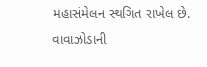મહાસંમેલન સ્થગિત રાખેલ છે. વાવાઝોડાની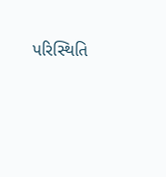પરિસ્થિતિ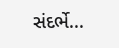સંદર્ભે...